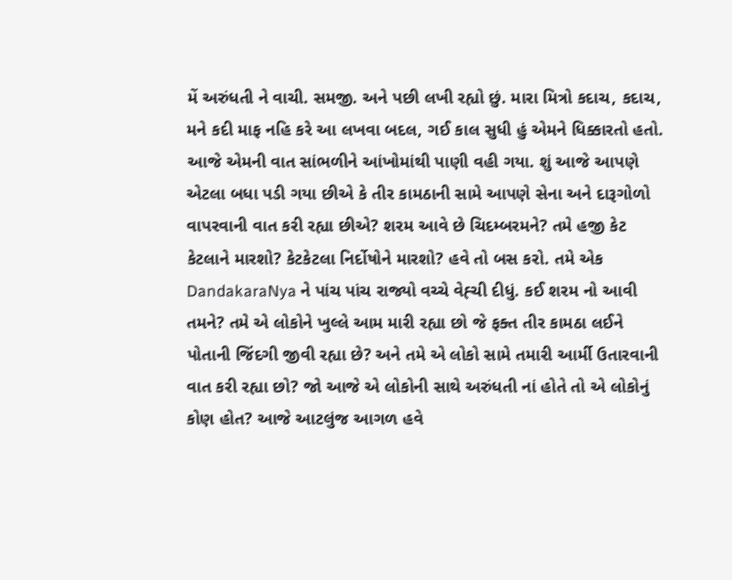મેં અરુંધતી ને વાચી. સમજી. અને પછી લખી રહ્યો છું. મારા મિત્રો કદાચ, કદાચ, મને કદી માફ નહિ કરે આ લખવા બદલ, ગઈ કાલ સુધી હું એમને ધિક્કારતો હતો. આજે એમની વાત સાંભળીને આંખોમાંથી પાણી વહી ગયા. શું આજે આપણે એટલા બધા પડી ગયા છીએ કે તીર કામઠાની સામે આપણે સેના અને દારૂગોળો વાપરવાની વાત કરી રહ્યા છીએ? શરમ આવે છે ચિદમ્બરમને? તમે હજી કેટ કેટલાને મારશો? કેટકેટલા નિર્દોષોને મારશો? હવે તો બસ કરો. તમે એક DandakaraNya ને પાંચ પાંચ રાજ્યો વચ્ચે વેહ્ચી દીધું. કઈ શરમ નો આવી તમને? તમે એ લોકોને ખુલ્લે આમ મારી રહ્યા છો જે ફક્ત તીર કામઠા લઈને પોતાની જિંદગી જીવી રહ્યા છે? અને તમે એ લોકો સામે તમારી આર્મી ઉતારવાની વાત કરી રહ્યા છો? જો આજે એ લોકોની સાથે અરુંધતી નાં હોતે તો એ લોકોનું કોણ હોત? આજે આટલુંજ આગળ હવે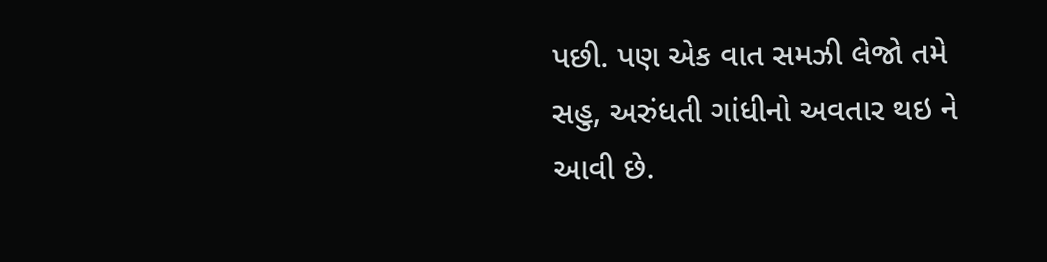પછી. પણ એક વાત સમઝી લેજો તમે સહુ, અરુંધતી ગાંધીનો અવતાર થઇ ને આવી છે.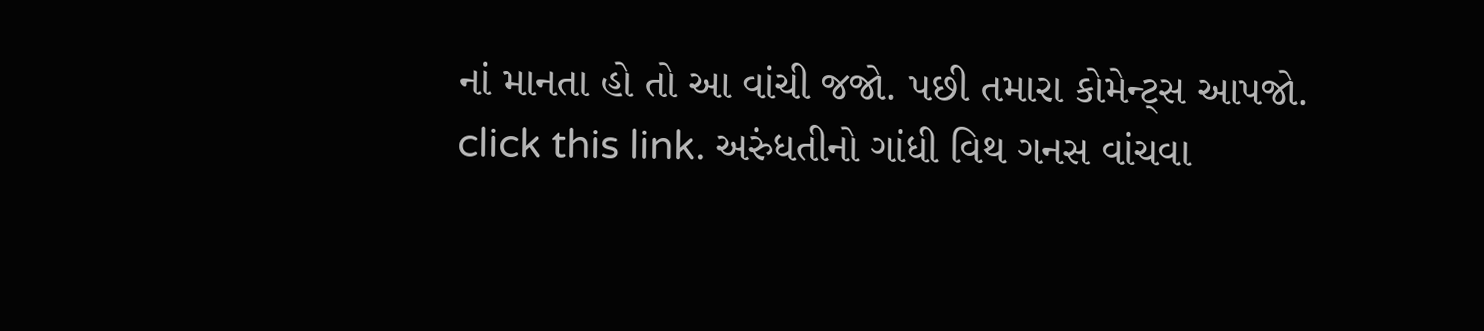નાં માનતા હો તો આ વાંચી જજો. પછી તમારા કોમેન્ટ્સ આપજો.
click this link. અરુંધતીનો ગાંધી વિથ ગનસ વાંચવા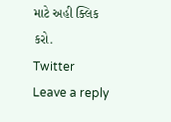માટે અહી ક્લિક કરો.
Twitter
Leave a reply